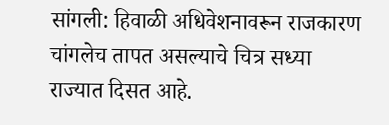सांगली: हिवाळी अधिवेशनावरून राजकारण चांगलेच तापत असल्याचे चित्र सध्या राज्यात दिसत आहे.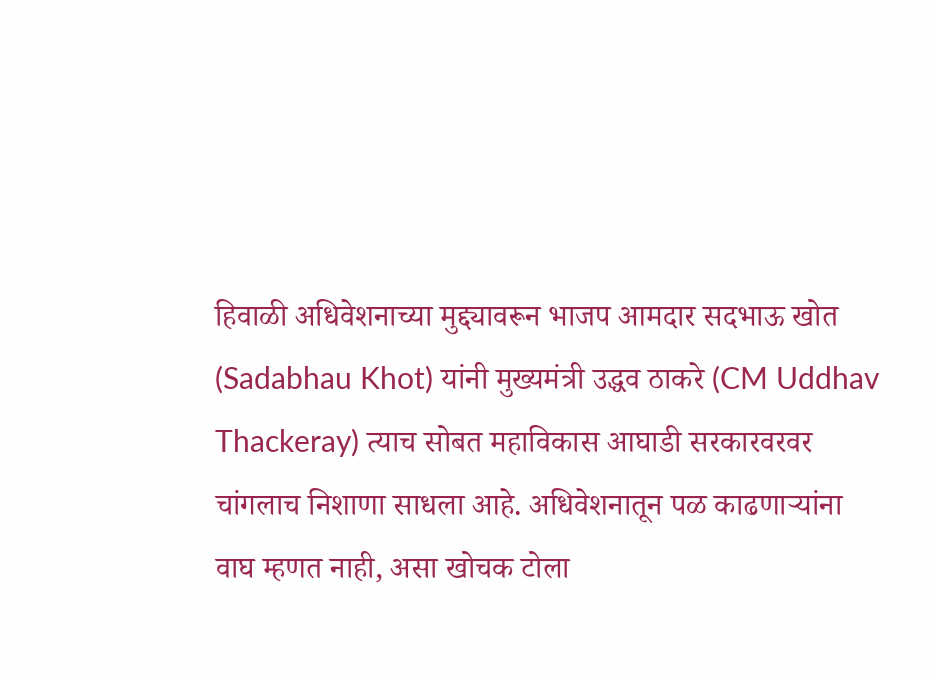हिवाळी अधिवेशनाच्या मुद्द्यावरून भाजप आमदार सदभाऊ खोत (Sadabhau Khot) यांनी मुख्यमंत्री उद्धव ठाकरे (CM Uddhav Thackeray) त्याच सोबत महाविकास आघाडी सरकारवरवर चांगलाच निशाणा साधला आहे. अधिवेशनातून पळ काढणाऱ्यांना वाघ म्हणत नाही, असा खोचक टोला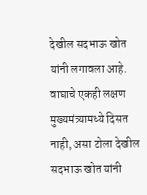देखील सदभाऊ खोत यांनी लगावला आहे.
वाघाचे एकही लक्षण मुख्यमंत्र्यामध्ये दिसत नाही, असा टोला देखील सदभाऊ खोत यांनी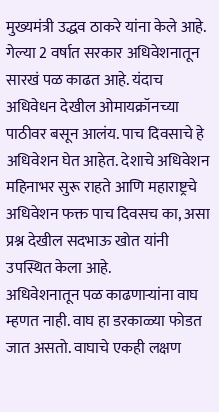मुख्यमंत्री उद्धव ठाकरे यांना केले आहे. गेल्या 2 वर्षात सरकार अधिवेशनातून सारखं पळ काढत आहे. यंदाच अधिवेधन देखील ओमायक्रॉनच्या पाठीवर बसून आलंय. पाच दिवसाचे हे अधिवेशन घेत आहेत. देशाचे अधिवेशन महिनाभर सुरू राहते आणि महाराष्ट्रचे अधिवेशन फक्त पाच दिवसच का, असा प्रश्न देखील सदभाऊ खोत यांनी उपस्थित केला आहे.
अधिवेशनातून पळ काढणाऱ्यांना वाघ म्हणत नाही. वाघ हा डरकाळ्या फोडत जात असतो. वाघाचे एकही लक्षण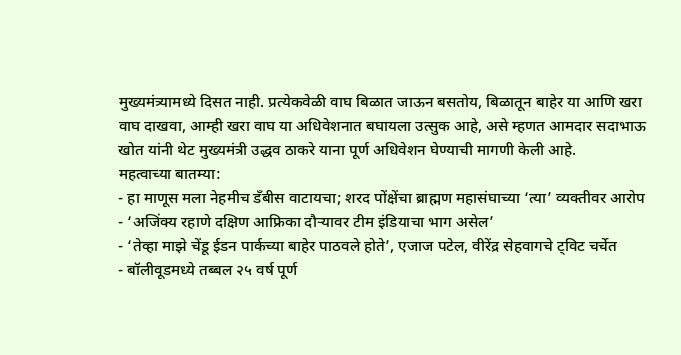मुख्यमंत्र्यामध्ये दिसत नाही. प्रत्येकवेळी वाघ बिळात जाऊन बसतोय, बिळातून बाहेर या आणि खरा वाघ दाखवा, आम्ही खरा वाघ या अधिवेशनात बघायला उत्सुक आहे, असे म्हणत आमदार सदाभाऊ खोत यांनी थेट मुख्यमंत्री उद्धव ठाकरे याना पूर्ण अधिवेशन घेण्याची मागणी केली आहे.
महत्वाच्या बातम्या:
- हा माणूस मला नेहमीच डँबीस वाटायचा; शरद पोंक्षेंचा ब्राह्मण महासंघाच्या ‘त्या’ व्यक्तीवर आरोप
- ‘अजिंक्य रहाणे दक्षिण आफ्रिका दौऱ्यावर टीम इंडियाचा भाग असेल’
- ‘तेव्हा माझे चेंडू ईडन पार्कच्या बाहेर पाठवले होते’, एजाज पटेल, वीरेंद्र सेहवागचे ट्विट चर्चेत
- बॉलीवूडमध्ये तब्बल २५ वर्ष पूर्ण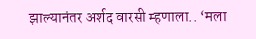झाल्यानंतर अर्शद वारसी म्हणाला.. ‘मला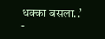धक्का बसला..’
-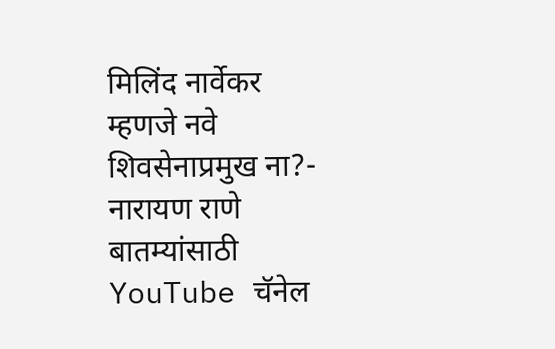मिलिंद नार्वेकर म्हणजे नवे शिवसेनाप्रमुख ना?- नारायण राणे
बातम्यांसाठी YouTube चॅनेल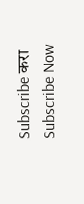Subscribe करा
Subscribe Now